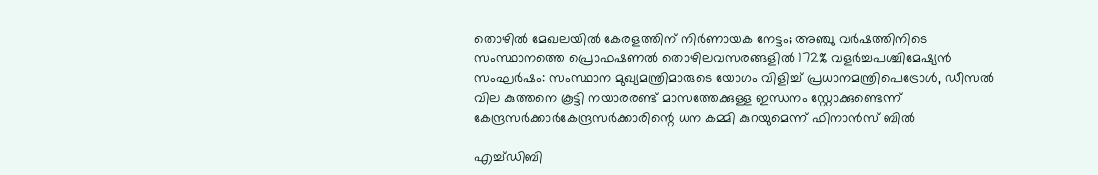തൊഴിൽ മേഖലയിൽ കേരളത്തിന് നിർണായക നേട്ടം; അഞ്ചു വർഷത്തിനിടെ സംസ്ഥാനത്തെ പ്രൊഫഷണൽ തൊഴിലവസരങ്ങളിൽ 172% വളർച്ചപശ്ചിമേഷ്യൻ സംഘർഷം: സംസ്ഥാന മുഖ്യമന്ത്രിമാരുടെ യോഗം വിളിച്ച് പ്രധാനമന്ത്രിപെട്രോൾ, ഡീസൽ വില കുത്തനെ കൂട്ടി നയാരരണ്ട് മാസത്തേക്കുള്ള ഇന്ധനം സ്റ്റോക്കുണ്ടെന്ന് കേന്ദ്രസർക്കാർകേന്ദ്രസര്‍ക്കാരിന്റെ ധന കമ്മി കുറയുമെന്ന് ഫിനാൻസ് ബില്‍

എച്ച്ഡിബി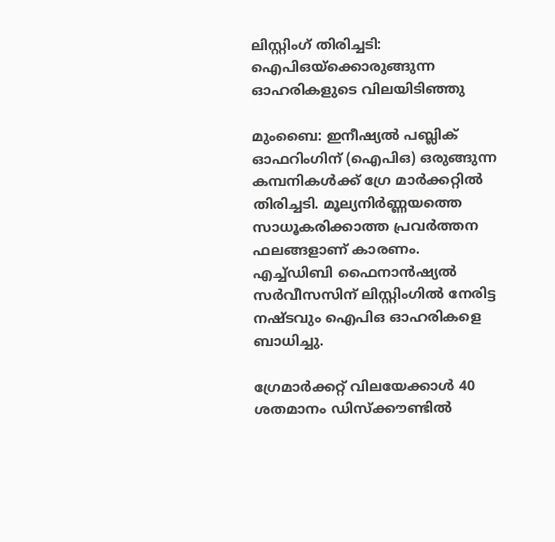ലിസ്റ്റിംഗ് തിരിച്ചടി: ഐപിഒയ്‌ക്കൊരുങ്ങുന്ന ഓഹരികളുടെ വിലയിടിഞ്ഞു

മുംബൈ: ഇനീഷ്യല്‍ പബ്ലിക് ഓഫറിംഗിന് (ഐപിഒ) ഒരുങ്ങുന്ന കമ്പനികള്‍ക്ക് ഗ്രേ മാര്‍ക്കറ്റില്‍ തിരിച്ചടി. മൂല്യനിര്‍ണ്ണയത്തെ സാധൂകരിക്കാത്ത പ്രവര്‍ത്തന ഫലങ്ങളാണ് കാരണം. എച്ച്ഡിബി ഫൈനാന്‍ഷ്യല്‍ സര്‍വീസസിന് ലിസ്റ്റിംഗില്‍ നേരിട്ട നഷ്ടവും ഐപിഒ ഓഹരികളെ ബാധിച്ചു.

ഗ്രേമാര്‍ക്കറ്റ് വിലയേക്കാള്‍ 40 ശതമാനം ഡിസ്‌ക്കൗണ്ടില്‍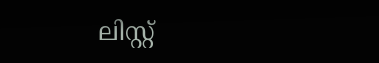ലിസ്റ്റ്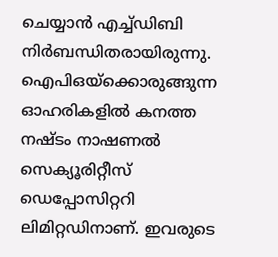ചെയ്യാന്‍ എച്ച്ഡിബി നിര്‍ബന്ധിതരായിരുന്നു. ഐപിഒയ്‌ക്കൊരുങ്ങുന്ന ഓഹരികളില്‍ കനത്ത നഷ്ടം നാഷണല്‍ സെക്യൂരിറ്റീസ് ഡെപ്പോസിറ്ററി ലിമിറ്റഡിനാണ്. ഇവരുടെ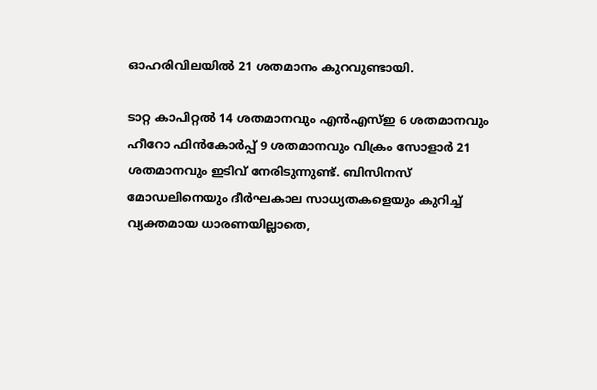ഓഹരിവിലയില്‍ 21 ശതമാനം കുറവുണ്ടായി.

ടാറ്റ കാപിറ്റല്‍ 14 ശതമാനവും എന്‍എസ്ഇ 6 ശതമാനവും ഹീറോ ഫിന്‍കോര്‍പ്പ് 9 ശതമാനവും വിക്രം സോളാര്‍ 21 ശതമാനവും ഇടിവ് നേരിടുന്നുണ്ട്. ബിസിനസ് മോഡലിനെയും ദീര്‍ഘകാല സാധ്യതകളെയും കുറിച്ച് വ്യക്തമായ ധാരണയില്ലാതെ,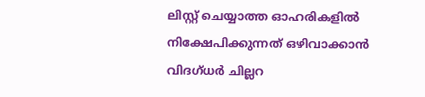ലിസ്റ്റ് ചെയ്യാത്ത ഓഹരികളില്‍ നിക്ഷേപിക്കുന്നത് ഒഴിവാക്കാന്‍ വിദഗ്ധര്‍ ചില്ലറ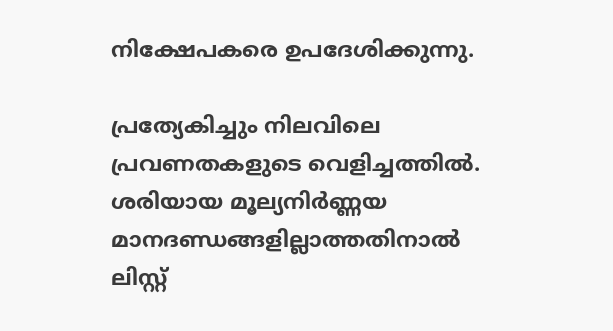നിക്ഷേപകരെ ഉപദേശിക്കുന്നു.

പ്രത്യേകിച്ചും നിലവിലെ പ്രവണതകളുടെ വെളിച്ചത്തില്‍. ശരിയായ മൂല്യനിര്‍ണ്ണയ മാനദണ്ഡങ്ങളില്ലാത്തതിനാല്‍ ലിസ്റ്റ്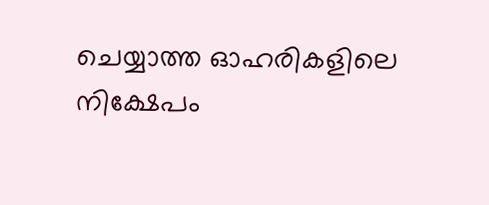ചെയ്യാത്ത ഓഹരികളിലെ നിക്ഷേപം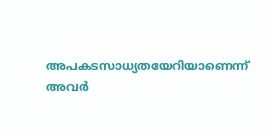അപകടസാധ്യതയേറിയാണെന്ന് അവര്‍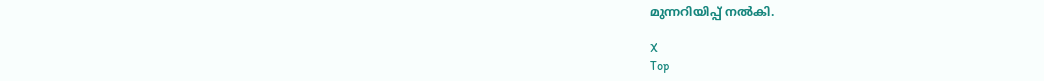മുന്നറിയിപ്പ് നല്‍കി.

X
Top